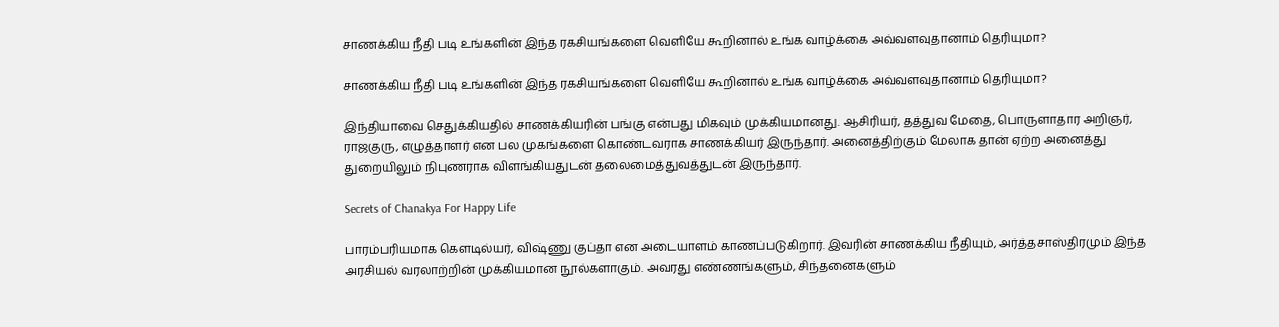சாணக்கிய நீதி படி உங்களின் இந்த ரகசியங்களை வெளியே கூறினால் உங்க வாழ்க்கை அவ்வளவுதானாம் தெரியுமா?

சாணக்கிய நீதி படி உங்களின் இந்த ரகசியங்களை வெளியே கூறினால் உங்க வாழ்க்கை அவ்வளவுதானாம் தெரியுமா?

இந்தியாவை செதுக்கியதில் சாணக்கியரின் பங்கு என்பது மிகவும் முக்கியமானது. ஆசிரியர், தத்துவ மேதை, பொருளாதார அறிஞர், ராஜகுரு, எழுத்தாளர் என பல முகங்களை கொண்டவராக சாணக்கியர் இருந்தார். அனைத்திற்கும் மேலாக தான் ஏற்ற அனைத்து துறையிலும் நிபுணராக விளங்கியதுடன் தலைமைத்துவத்துடன் இருந்தார்.

Secrets of Chanakya For Happy Life

பாரம்பரியமாக கௌடில்யர், விஷ்ணு குப்தா என அடையாளம் காணப்படுகிறார். இவரின் சாணக்கிய நீதியும், அர்த்தசாஸ்திரமும் இந்த அரசியல் வரலாற்றின் முக்கியமான நூல்களாகும். அவரது எண்ணங்களும், சிந்தனைகளும்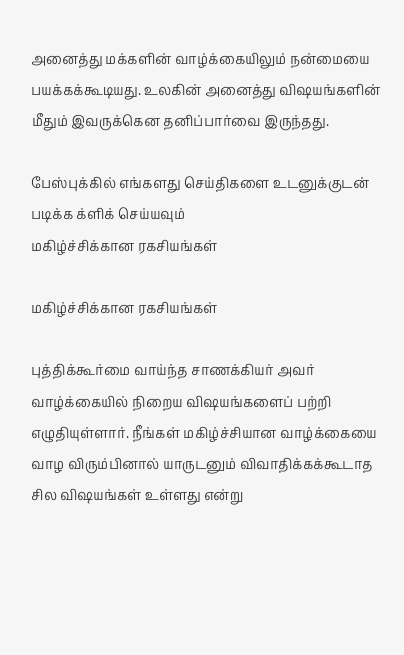அனைத்து மக்களின் வாழ்க்கையிலும் நன்மையை பயக்கக்கூடியது. உலகின் அனைத்து விஷயங்களின் மீதும் இவருக்கென தனிப்பார்வை இருந்தது.

பேஸ்புக்கில் எங்களது செய்திகளை உடனுக்குடன் படிக்க க்ளிக் செய்யவும்
மகிழ்ச்சிக்கான ரகசியங்கள்

மகிழ்ச்சிக்கான ரகசியங்கள்

புத்திக்கூர்மை வாய்ந்த சாணக்கியர் அவர் வாழ்க்கையில் நிறைய விஷயங்களைப் பற்றி எழுதியுள்ளார். நீங்கள் மகிழ்ச்சியான வாழ்க்கையை வாழ விரும்பினால் யாருடனும் விவாதிக்கக்கூடாத சில விஷயங்கள் உள்ளது என்று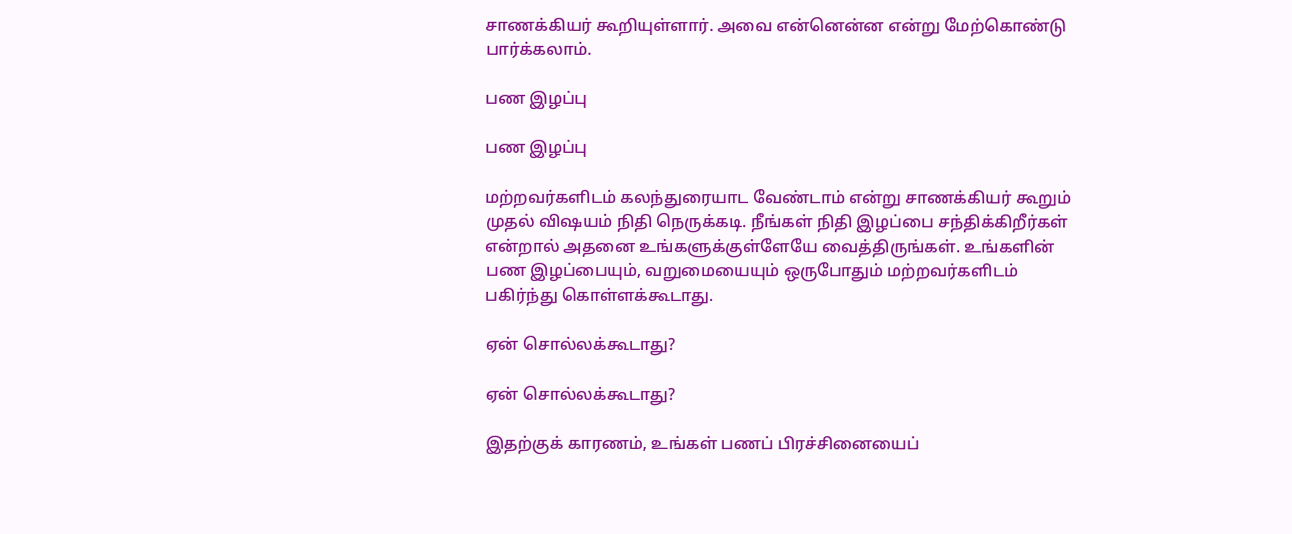சாணக்கியர் கூறியுள்ளார். அவை என்னென்ன என்று மேற்கொண்டு பார்க்கலாம்.

பண இழப்பு

பண இழப்பு

மற்றவர்களிடம் கலந்துரையாட வேண்டாம் என்று சாணக்கியர் கூறும் முதல் விஷயம் நிதி நெருக்கடி. நீங்கள் நிதி இழப்பை சந்திக்கிறீர்கள் என்றால் அதனை உங்களுக்குள்ளேயே வைத்திருங்கள். உங்களின் பண இழப்பையும், வறுமையையும் ஒருபோதும் மற்றவர்களிடம் பகிர்ந்து கொள்ளக்கூடாது.

ஏன் சொல்லக்கூடாது?

ஏன் சொல்லக்கூடாது?

இதற்குக் காரணம், உங்கள் பணப் பிரச்சினையைப்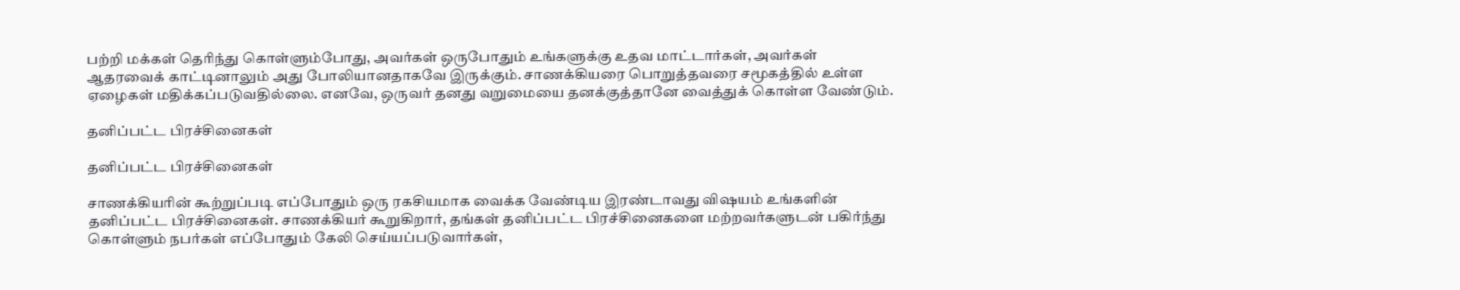பற்றி மக்கள் தெரிந்து கொள்ளும்போது, அவர்கள் ஒருபோதும் உங்களுக்கு உதவ மாட்டார்கள், அவர்கள் ஆதரவைக் காட்டினாலும் அது போலியானதாகவே இருக்கும். சாணக்கியரை பொறுத்தவரை சமூகத்தில் உள்ள ஏழைகள் மதிக்கப்படுவதில்லை. எனவே, ஒருவர் தனது வறுமையை தனக்குத்தானே வைத்துக் கொள்ள வேண்டும்.

தனிப்பட்ட பிரச்சினைகள்

தனிப்பட்ட பிரச்சினைகள்

சாணக்கியரின் கூற்றுப்படி எப்போதும் ஒரு ரகசியமாக வைக்க வேண்டிய இரண்டாவது விஷயம் உங்களின் தனிப்பட்ட பிரச்சினைகள். சாணக்கியர் கூறுகிறார், தங்கள் தனிப்பட்ட பிரச்சினைகளை மற்றவர்களுடன் பகிர்ந்து கொள்ளும் நபர்கள் எப்போதும் கேலி செய்யப்படுவார்கள்,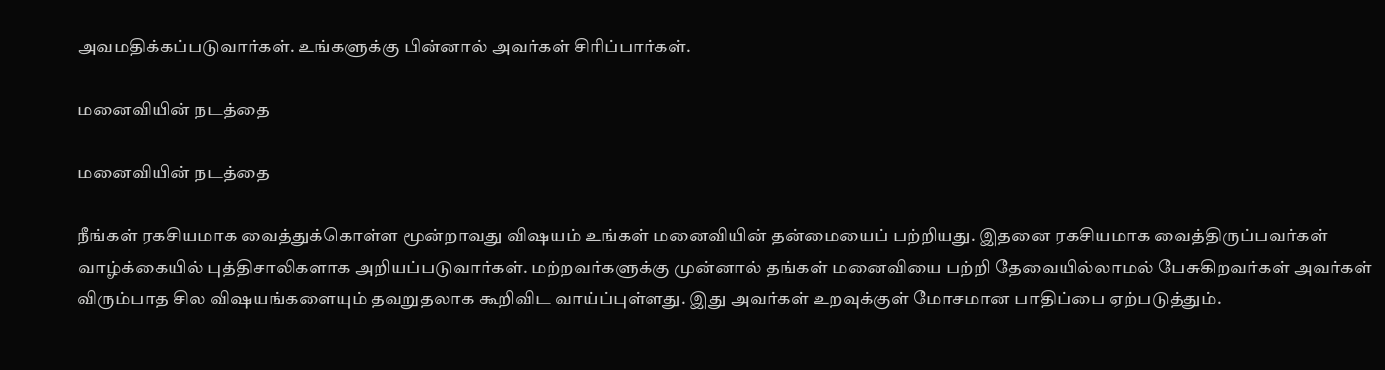அவமதிக்கப்படுவார்கள். உங்களுக்கு பின்னால் அவர்கள் சிரிப்பார்கள்.

மனைவியின் நடத்தை

மனைவியின் நடத்தை

நீங்கள் ரகசியமாக வைத்துக்கொள்ள மூன்றாவது விஷயம் உங்கள் மனைவியின் தன்மையைப் பற்றியது. இதனை ரகசியமாக வைத்திருப்பவர்கள் வாழ்க்கையில் புத்திசாலிகளாக அறியப்படுவார்கள். மற்றவர்களுக்கு முன்னால் தங்கள் மனைவியை பற்றி தேவையில்லாமல் பேசுகிறவர்கள் அவர்கள் விரும்பாத சில விஷயங்களையும் தவறுதலாக கூறிவிட வாய்ப்புள்ளது. இது அவர்கள் உறவுக்குள் மோசமான பாதிப்பை ஏற்படுத்தும்.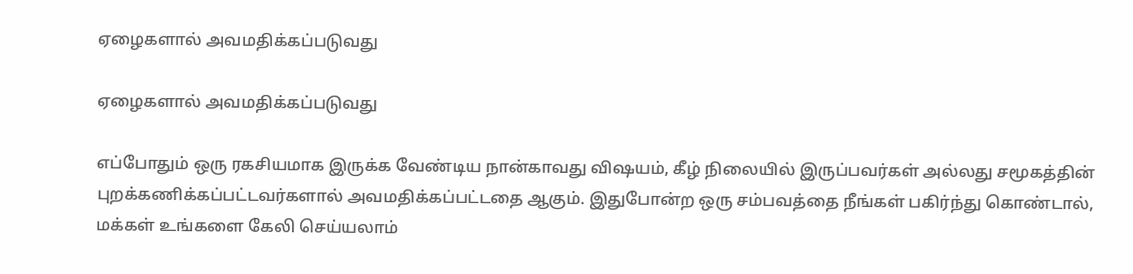ஏழைகளால் அவமதிக்கப்படுவது

ஏழைகளால் அவமதிக்கப்படுவது

எப்போதும் ஒரு ரகசியமாக இருக்க வேண்டிய நான்காவது விஷயம், கீழ் நிலையில் இருப்பவர்கள் அல்லது சமூகத்தின் புறக்கணிக்கப்பட்டவர்களால் அவமதிக்கப்பட்டதை ஆகும். இதுபோன்ற ஒரு சம்பவத்தை நீங்கள் பகிர்ந்து கொண்டால், மக்கள் உங்களை கேலி செய்யலாம்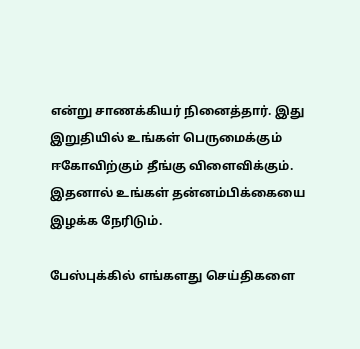என்று சாணக்கியர் நினைத்தார். இது இறுதியில் உங்கள் பெருமைக்கும் ஈகோவிற்கும் தீங்கு விளைவிக்கும். இதனால் உங்கள் தன்னம்பிக்கையை இழக்க நேரிடும்.

பேஸ்புக்கில் எங்களது செய்திகளை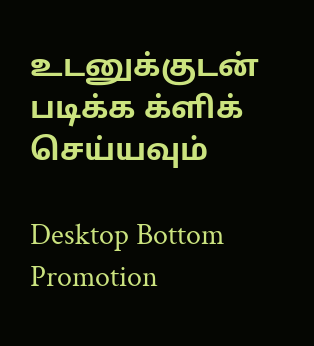உடனுக்குடன் படிக்க க்ளிக் செய்யவும்

Desktop Bottom Promotion